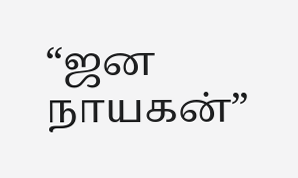“ஜன நாயகன்”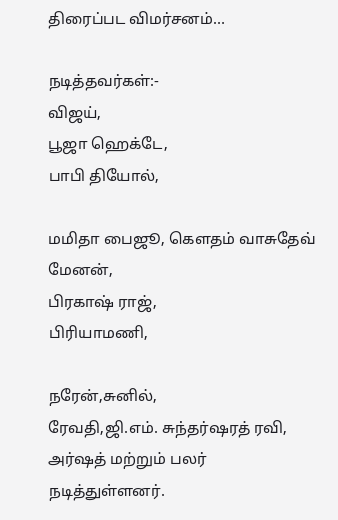திரைப்பட விமர்சனம்…

நடித்தவர்கள்:-
விஜய்,
பூஜா ஹெக்டே,
பாபி தியோல்,

மமிதா பைஜூ, கௌதம் வாசுதேவ் மேனன்,
பிரகாஷ் ராஜ்,
பிரியாமணி,

நரேன்,சுனில்,
ரேவதி,ஜி.எம். சுந்தர்ஷரத் ரவி, அர்ஷத் மற்றும் பலர் நடித்துள்ளனர்.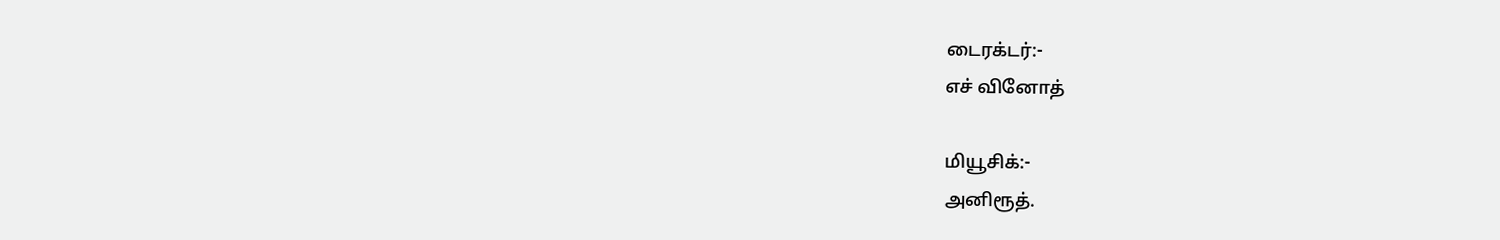டைரக்டர்:-
எச் வினோத்

மியூசிக்:-
அனிரூத்.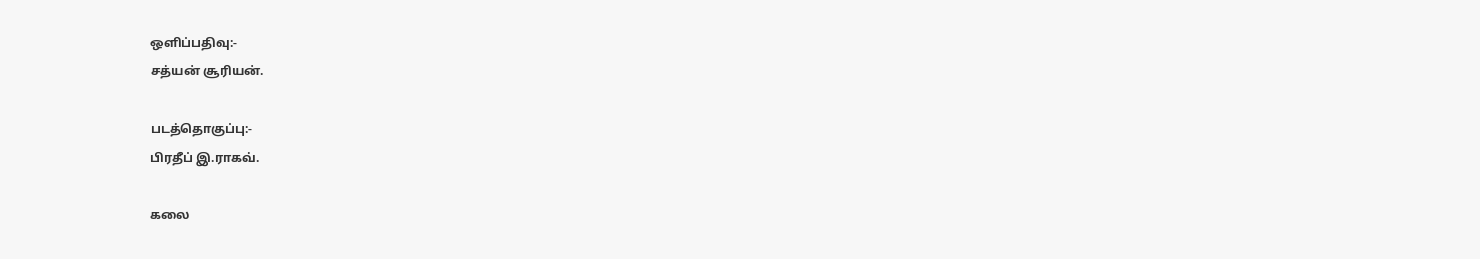ஒளிப்பதிவு:-
சத்யன் சூரியன்.

படத்தொகுப்பு:-
பிரதீப் இ.ராகவ்.

கலை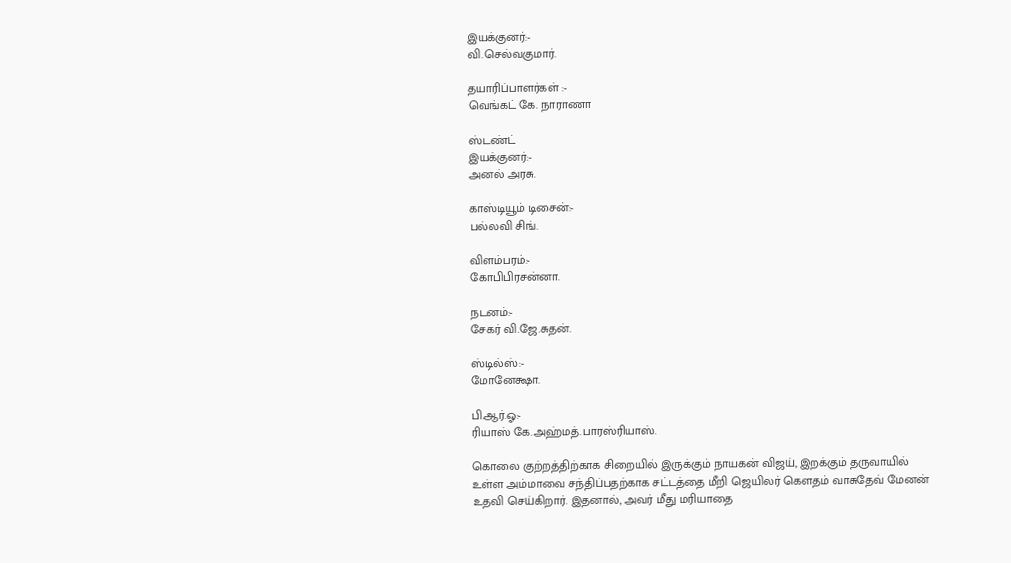இயக்குனர்:-
வி.செல்வகுமார்.

தயாரிப்பாளர்கள் :-
வெங்கட் கே. நாராணா

ஸ்டண்ட்
இயக்குனர்:-
அனல் அரசு.

காஸ்டியூம் டிசைன்:-
பல்லவி சிங்.

விளம்பரம்:-
கோபிபிரசன்னா.

நடனம்:-
சேகர் வி.ஜே.சுதன்.

ஸ்டில்ஸ்:-
மோனேக்ஷா.

பி.ஆர்.ஓ:-
ரியாஸ் கே.அஹ்மத்.பாரஸ்ரியாஸ்.

கொலை குற்றத்திற்காக சிறையில் இருக்கும் நாயகன் விஜய், இறக்கும் தருவாயில் உள்ள அம்மாவை சந்திப்பதற்காக சட்டத்தை மீறி ஜெயிலர் கெளதம் வாசுதேவ் மேனன் உதவி செய்கிறார். இதனால், அவர் மீது மரியாதை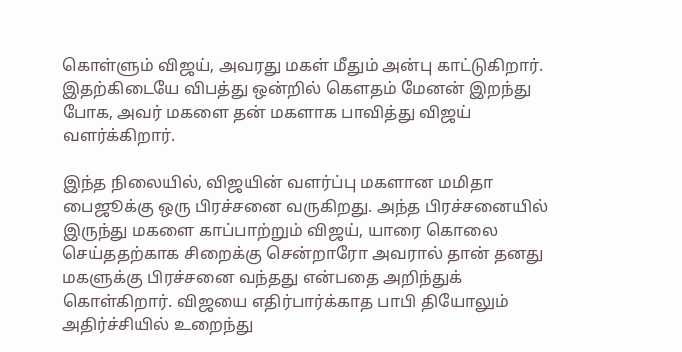கொள்ளும் விஜய், அவரது மகள் மீதும் அன்பு காட்டுகிறார். இதற்கிடையே விபத்து ஒன்றில் கெளதம் மேனன் இறந்து போக, அவர் மகளை தன் மகளாக பாவித்து விஜய் வளர்க்கிறார்.

இந்த நிலையில், விஜயின் வளர்ப்பு மகளான மமிதா பைஜூக்கு ஒரு பிரச்சனை வருகிறது. அந்த பிரச்சனையில் இருந்து மகளை காப்பாற்றும் விஜய், யாரை கொலை செய்ததற்காக சிறைக்கு சென்றாரோ அவரால் தான் தனது மகளுக்கு பிரச்சனை வந்தது என்பதை அறிந்துக் கொள்கிறார். விஜயை எதிர்பார்க்காத பாபி தியோலும் அதிர்ச்சியில் உறைந்து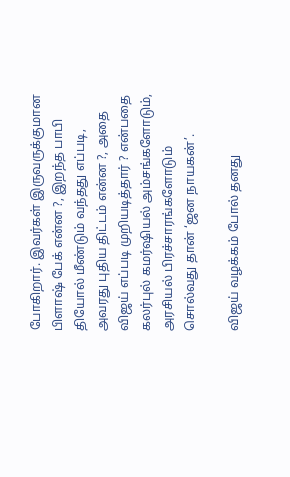போகிறார். இவர்கள் இருவருக்குமான பிளாஷ் பேக் என்ன ?, இறந்த பாபி தியோல் மீண்டும் வந்தது எப்படி, அவரது புதிய திட்டம் என்ன ?, அதை விஜய் எப்படி முறியடித்தார் ? என்பதை கலர்புல் கமர்ஷியல் அம்சங்களோடும், அரசியல் பிரச்சாரங்களோடும் சொல்வது தான் ‘ஜன நாயகன்’.

விஜய் வழக்கம் போல் தனது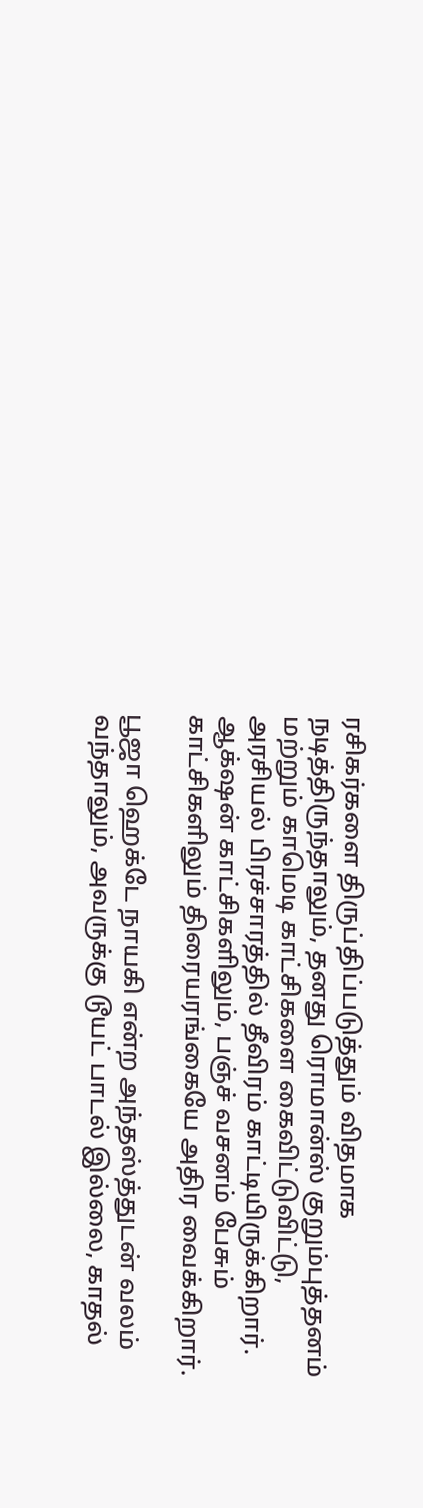ரசிகர்களை திருப்திப்படுத்தும் விதமாக நடித்திருந்தாலும், தனது ரொமான்ஸ் குறும்புத்தனம் மற்றும் காமெடி காட்சிகளை கைவிட்டுவிட்டு, அரசியல் பிரச்சாரத்தில் தீவிரம் காட்டியிருக்கிறார். ஆக்‌ஷன் காட்சிகளிலும், பஞ்ச் வசனம் பேசும் காட்சிகளிலும் திரையரங்கையே அதிர வைக்கிறார்.

பூஜா ஹெக்டே நாயகி என்ற அந்தஸ்த்துடன் வலம் வந்தாலும், அவருக்கு டூயட் பாடல் இல்லை, காதல்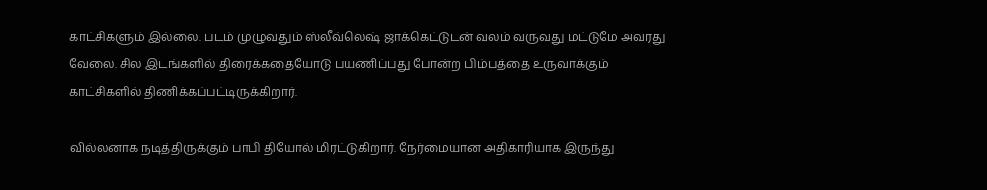காட்சிகளும் இல்லை. படம் முழுவதும் ஸ்லீவ்லெஷ் ஜாக்கெட்டுடன் வலம் வருவது மட்டுமே அவரது வேலை. சில இடங்களில் திரைக்கதையோடு பயணிப்பது போன்ற பிம்பத்தை உருவாக்கும் காட்சிகளில் திணிக்கப்பட்டிருக்கிறார்.

வில்லனாக நடித்திருக்கும் பாபி தியோல் மிரட்டுகிறார். நேர்மையான அதிகாரியாக இருந்து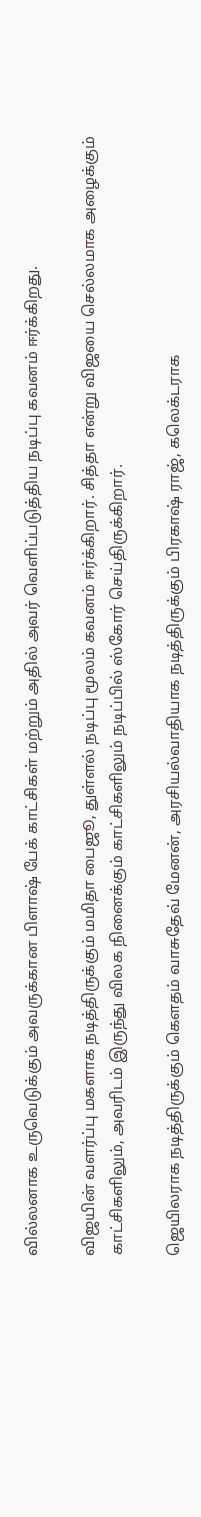வில்லனாக உருவெடுக்கும் அவருக்கான பிளாஷ் பேக் காட்சிகள் மற்றும் அதில் அவர் வெளிப்படுத்திய நடிப்பு கவனம் ஈர்க்கிறது.

விஜயின் வளர்ப்பு மகளாக நடித்திருக்கும் மமிதா பைஜூ, துள்ளல் நடிப்பு மூலம் கவனம் ஈர்க்கிறார். சித்தா என்று விஜயை செல்லமாக அழைக்கும் காட்சிகளிலும், அவரிடம் இருந்து விலக நினைக்கும் காட்சிகளிலும் நடிப்பில் ஸ்கோர் செய்திருக்கிறார்.

ஜெயிலராக நடித்திருக்கும் கெளதம் வாசுதேவ் மேனன், அரசியல்வாதியாக நடித்திருக்கும் பிரகாஷ் ராஜ், கலெக்டராக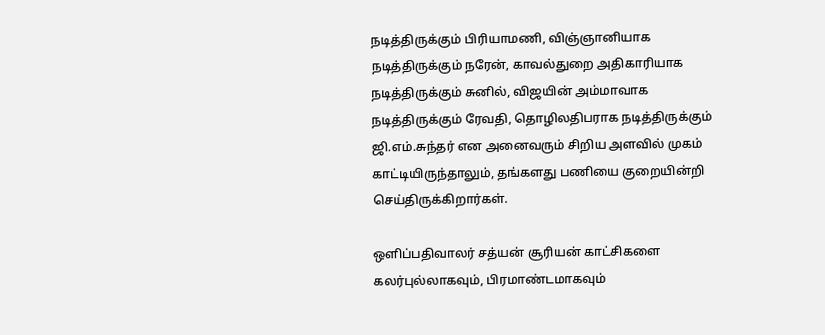நடித்திருக்கும் பிரியாமணி, விஞ்ஞானியாக நடித்திருக்கும் நரேன், காவல்துறை அதிகாரியாக நடித்திருக்கும் சுனில், விஜயின் அம்மாவாக நடித்திருக்கும் ரேவதி, தொழிலதிபராக நடித்திருக்கும் ஜி.எம்.சுந்தர் என அனைவரும் சிறிய அளவில் முகம் காட்டியிருந்தாலும், தங்களது பணியை குறையின்றி செய்திருக்கிறார்கள்.

ஒளிப்பதிவாலர் சத்யன் சூரியன் காட்சிகளை கலர்புல்லாகவும், பிரமாண்டமாகவும்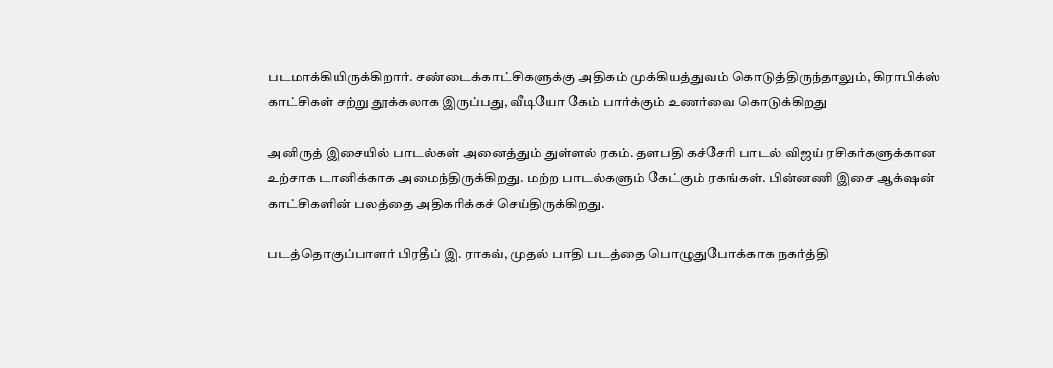படமாக்கியிருக்கிறார். சண்டைக்காட்சிகளுக்கு அதிகம் முக்கியத்துவம் கொடுத்திருந்தாலும், கிராபிக்ஸ் காட்சிகள் சற்று தூக்கலாக இருப்பது, வீடியோ கேம் பார்க்கும் உணர்வை கொடுக்கிறது

அனிருத் இசையில் பாடல்கள் அனைத்தும் துள்ளல் ரகம். தளபதி கச்சேரி பாடல் விஜய் ரசிகர்களுக்கான உற்சாக டானிக்காக அமைந்திருக்கிறது. மற்ற பாடல்களும் கேட்கும் ரகங்கள். பின்னணி இசை ஆக்‌ஷன் காட்சிகளின் பலத்தை அதிகரிக்கச் செய்திருக்கிறது.

படத்தொகுப்பாளர் பிரதீப் இ. ராகவ், முதல் பாதி படத்தை பொழுதுபோக்காக நகர்த்தி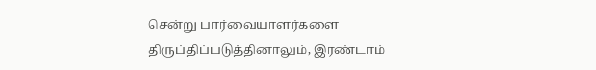சென்று பார்வையாளர்களை திருப்திப்படுத்தினாலும், இரண்டாம்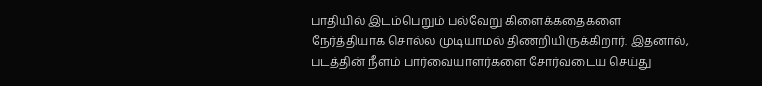பாதியில் இடம்பெறும் பல்வேறு கிளைக்கதைகளை நேர்த்தியாக சொல்ல முடியாமல் திணறியிருக்கிறார். இதனால், படத்தின் நீளம் பார்வையாளர்களை சோர்வடைய செய்து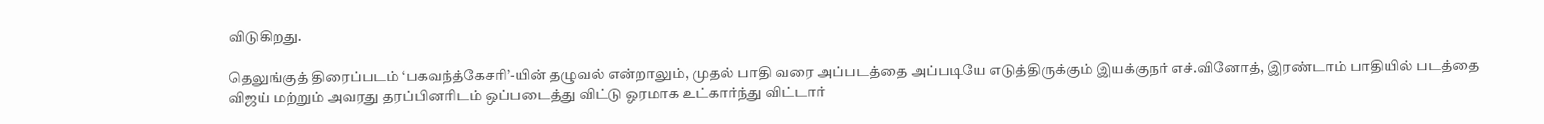விடுகிறது.

தெலுங்குத் திரைப்படம் ‘பகவந்த்கேசரி’-யின் தழுவல் என்றாலும், முதல் பாதி வரை அப்படத்தை அப்படியே எடுத்திருக்கும் இயக்குநர் எச்.வினோத், இரண்டாம் பாதியில் படத்தை விஜய் மற்றும் அவரது தரப்பினரிடம் ஒப்படைத்து விட்டு ஓரமாக உட்கார்ந்து விட்டார்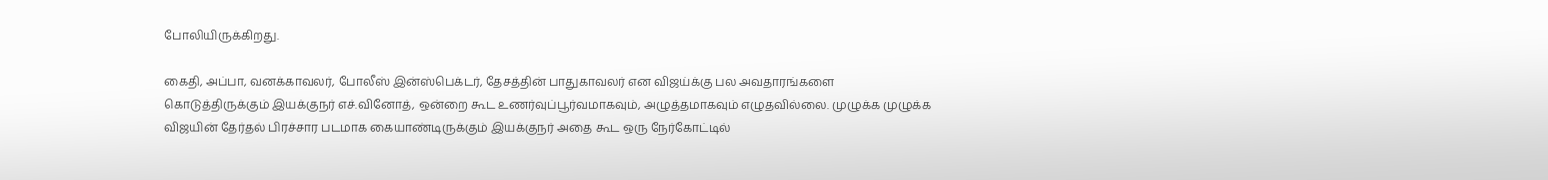போலியிருக்கிறது.

கைதி, அப்பா, வனக்காவலர், போலீஸ் இன்ஸ்பெக்டர், தேசத்தின் பாதுகாவலர் என விஜய்க்கு பல அவதாரங்களை கொடுத்திருக்கும் இயக்குநர் எச்.வினோத், ஒன்றை கூட உணர்வுப்பூர்வமாகவும், அழுத்தமாகவும் எழுதவில்லை. முழுக்க முழுக்க விஜயின் தேர்தல் பிரச்சார படமாக கையாண்டிருக்கும் இயக்குநர் அதை கூட ஒரு நேர்கோட்டில்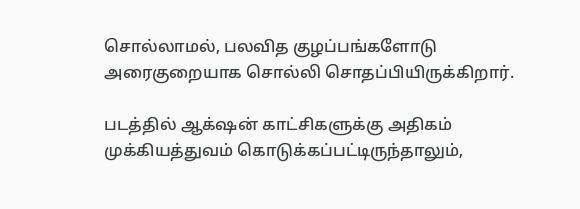சொல்லாமல், பலவித குழப்பங்களோடு அரைகுறையாக சொல்லி சொதப்பியிருக்கிறார்.

படத்தில் ஆக்‌ஷன் காட்சிகளுக்கு அதிகம் முக்கியத்துவம் கொடுக்கப்பட்டிருந்தாலும்,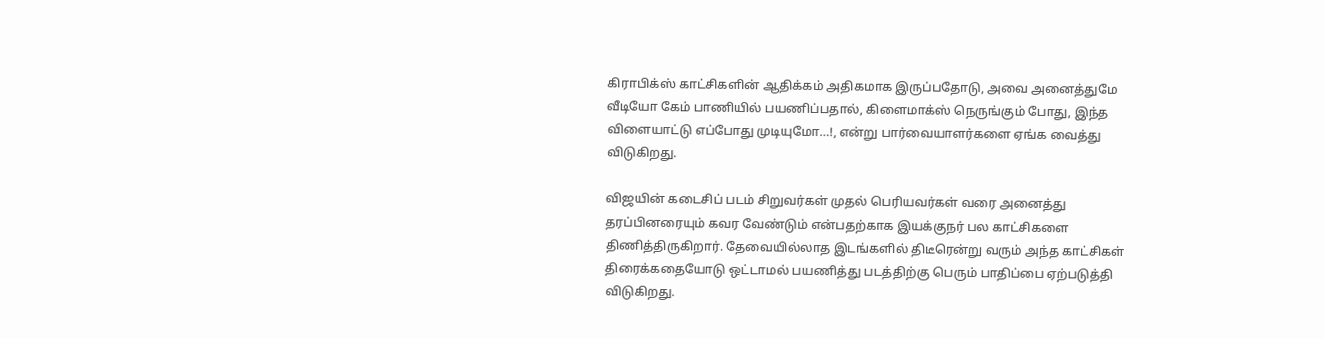கிராபிக்ஸ் காட்சிகளின் ஆதிக்கம் அதிகமாக இருப்பதோடு, அவை அனைத்துமே வீடியோ கேம் பாணியில் பயணிப்பதால், கிளைமாக்ஸ் நெருங்கும் போது, இந்த விளையாட்டு எப்போது முடியுமோ…!, என்று பார்வையாளர்களை ஏங்க வைத்து விடுகிறது.

விஜயின் கடைசிப் படம் சிறுவர்கள் முதல் பெரியவர்கள் வரை அனைத்து தரப்பினரையும் கவர வேண்டும் என்பதற்காக இயக்குநர் பல காட்சிகளை திணித்திருகிறார். தேவையில்லாத இடங்களில் திடீரென்று வரும் அந்த காட்சிகள் திரைக்கதையோடு ஒட்டாமல் பயணித்து படத்திற்கு பெரும் பாதிப்பை ஏற்படுத்தி விடுகிறது.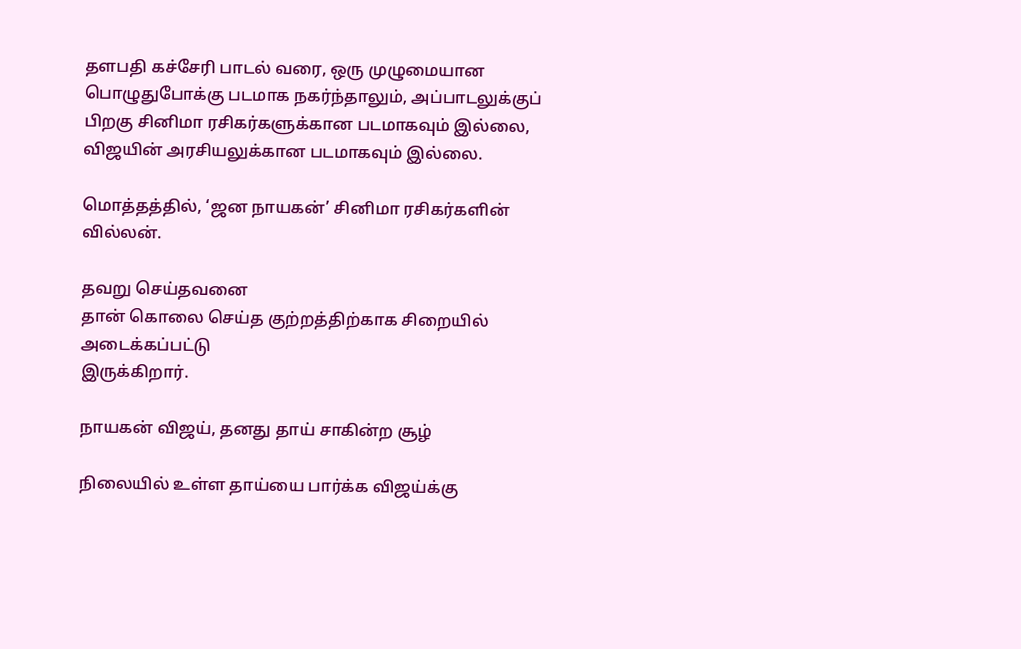தளபதி கச்சேரி பாடல் வரை, ஒரு முழுமையான பொழுதுபோக்கு படமாக நகர்ந்தாலும், அப்பாடலுக்குப் பிறகு சினிமா ரசிகர்களுக்கான படமாகவும் இல்லை, விஜயின் அரசியலுக்கான படமாகவும் இல்லை.

மொத்தத்தில், ‘ஜன நாயகன்’ சினிமா ரசிகர்களின் வில்லன்.

தவறு செய்தவனை
தான் கொலை செய்த குற்றத்திற்காக சிறையில் அடைக்கப்பட்டு
இருக்கிறார்.

நாயகன் விஜய், தனது தாய் சாகின்ற சூழ்

நிலையில் உள்ள தாய்யை பார்க்க விஜய்க்கு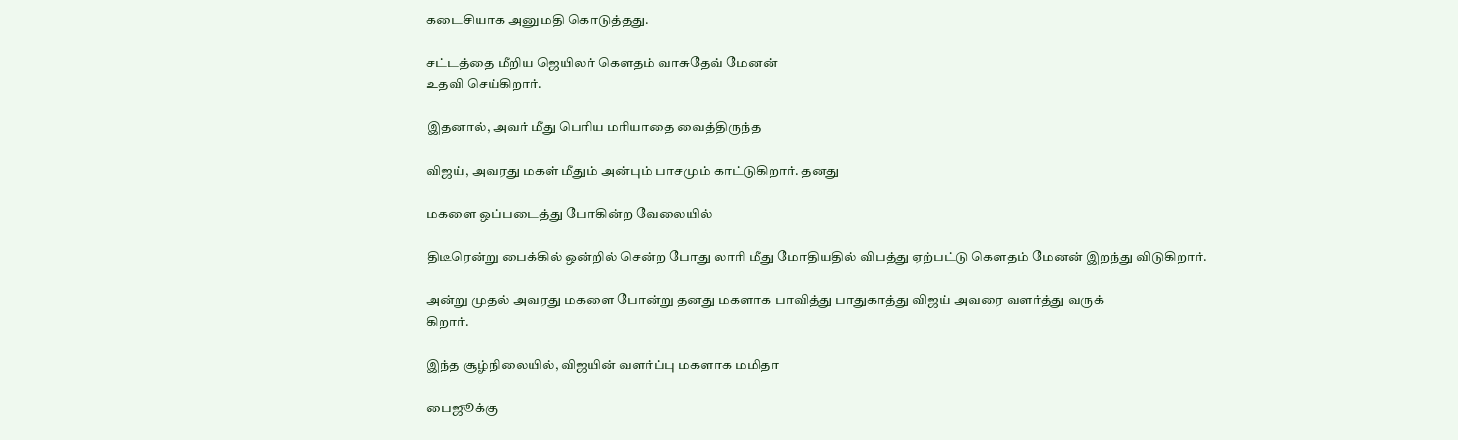கடைசியாக அனுமதி கொடுத்தது.

சட்டத்தை மீறிய ஜெயிலர் கெளதம் வாசுதேவ் மேனன்
உதவி செய்கிறார்.

இதனால், அவர் மீது பெரிய மரியாதை வைத்திருந்த

விஜய், அவரது மகள் மீதும் அன்பும் பாசமும் காட்டுகிறார். தனது

மகளை‌ ஒப்படைத்து போகின்ற வேலையில்

திடீரென்று பைக்கில் ஒன்றில் சென்ற போது லாரி மீது மோதியதில் விபத்து ஏற்பட்டு கெளதம் மேனன் இறந்து விடுகிறார்.

அன்று முதல் அவரது மகளை போன்று தனது மகளாக பாவித்து பாதுகாத்து விஜய் அவரை வளர்த்து வருக்
கிறார்.

இந்த சூழ்நிலையில், விஜயின் வளர்ப்பு மகளாக மமிதா

பைஜூக்கு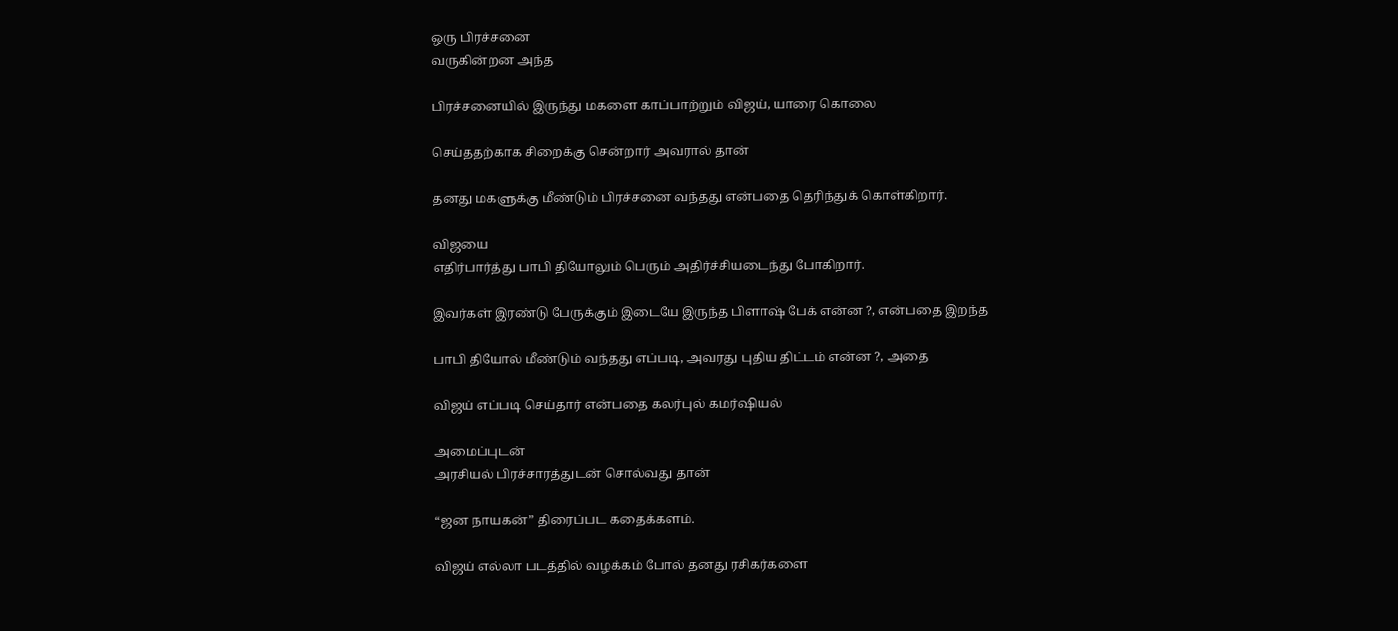ஒரு பிரச்சனை
வருகின்றன அந்த

பிரச்சனையில் இருந்து மகளை காப்பாற்றும் விஜய், யாரை கொலை

செய்ததற்காக சிறைக்கு சென்றார் அவரால் தான்

தனது மகளுக்கு மீண்டும் பிரச்சனை வந்தது என்பதை தெரிந்துக் கொள்கிறார்.

விஜயை
எதிர்பார்த்து பாபி தியோலும் பெரும் அதிர்ச்சியடைந்து போகிறார்.

இவர்கள் இரண்டு பேருக்கும் இடையே இருந்த பிளாஷ் பேக் என்ன ?, என்பதை இறந்த

பாபி தியோல் மீண்டும் வந்தது எப்படி, அவரது புதிய திட்டம் என்ன ?, அதை

விஜய் எப்படி செய்தார் என்பதை கலர்புல் கமர்ஷியல்

அமைப்புடன்
அரசியல் பிரச்சாரத்துடன் சொல்வது தான்

“ஜன நாயகன்” திரைப்பட கதைக்களம்.

விஜய் எல்லா படத்தில் வழக்கம் போல் தனது ரசிகர்களை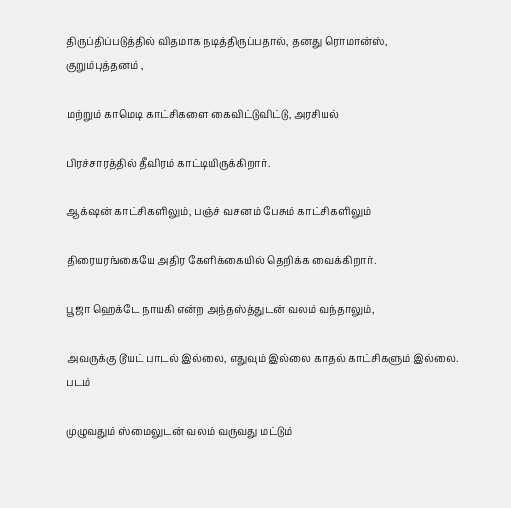திருப்திப்படுத்தில் விதமாக நடித்திருப்பதால், தனது ரொமான்ஸ், குறும்புத்தனம் ,

மற்றும் காமெடி காட்சிகளை கைவிட்டுவிட்டு, அரசியல்

பிரச்சாரத்தில் தீவிரம் காட்டியிருக்கிறார்.

ஆக்‌ஷன் காட்சிகளிலும், பஞ்ச் வசனம் பேசும் காட்சிகளிலும்

திரையரங்கையே அதிர கேளிக்கையில் தெறிக்க வைக்கிறார்.

பூஜா ஹெக்டே நாயகி என்ற அந்தஸ்த்துடன் வலம் வந்தாலும்,

அவருக்கு டூயட் பாடல் இல்லை, எதுவும் இல்லை காதல் காட்சிகளும் இல்லை. படம்

முழுவதும் ஸ்மைலுடன் வலம் வருவது மட்டும்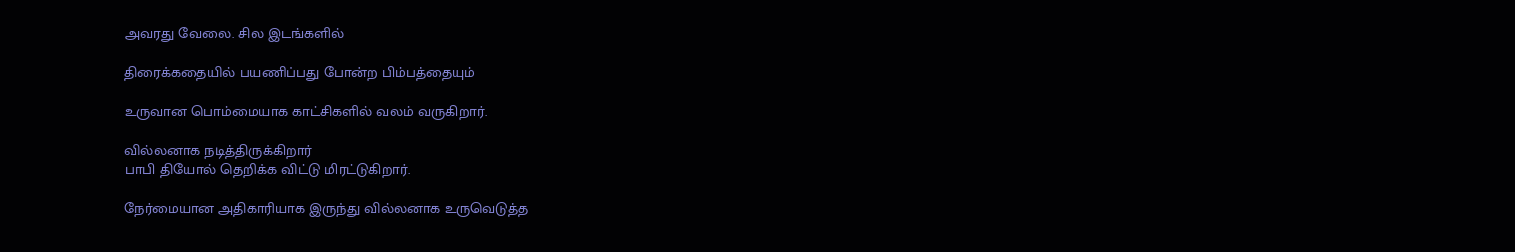அவரது வேலை. சில இடங்களில்

திரைக்கதையில் பயணிப்பது போன்ற பிம்பத்தையும்

உருவான பொம்மையாக காட்சிகளில் வலம்‌ வருகிறார்.

வில்லனாக நடித்திருக்கிறார்
பாபி தியோல் தெறிக்க விட்டு மிரட்டுகிறார்.

நேர்மையான அதிகாரியாக இருந்து வில்லனாக உருவெடுத்த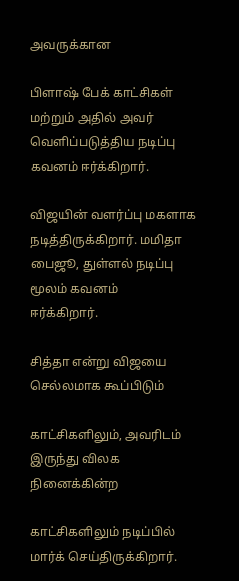அவருக்கான

பிளாஷ் பேக் காட்சிகள் மற்றும் அதில் அவர் வெளிப்படுத்திய நடிப்பு கவனம் ஈர்க்கிறார்.

விஜயின் வளர்ப்பு மகளாக நடித்திருக்கிறார். மமிதா பைஜூ, துள்ளல் நடிப்பு மூலம் கவனம்
ஈர்க்கிறார்.

சித்தா என்று விஜயை செல்லமாக கூப்பிடும்

காட்சிகளிலும், அவரிடம் இருந்து விலக நினைக்கின்ற

காட்சிகளிலும் நடிப்பில் மார்க் செய்திருக்கிறார்.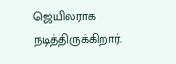ஜெயிலராக நடித்திருக்கிறார்.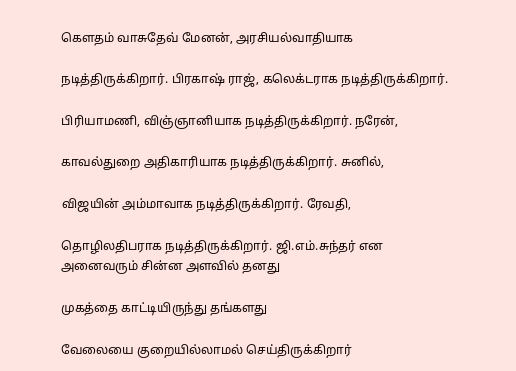கெளதம் வாசுதேவ் மேனன், அரசியல்வாதியாக

நடித்திருக்கிறார். பிரகாஷ் ராஜ், கலெக்டராக நடித்திருக்கிறார்.

பிரியாமணி, விஞ்ஞானியாக நடித்திருக்கிறார். நரேன்,

காவல்துறை அதிகாரியாக நடித்திருக்கிறார். சுனில்,

விஜயின் அம்மாவாக நடித்திருக்கிறார். ரேவதி,

தொழிலதிபராக நடித்திருக்கிறார். ஜி.எம்.சுந்தர் என அனைவரும் சின்ன அளவில் தனது

முகத்தை காட்டியிருந்து தங்களது

வேலையை குறையில்லாமல் செய்திருக்கிறார்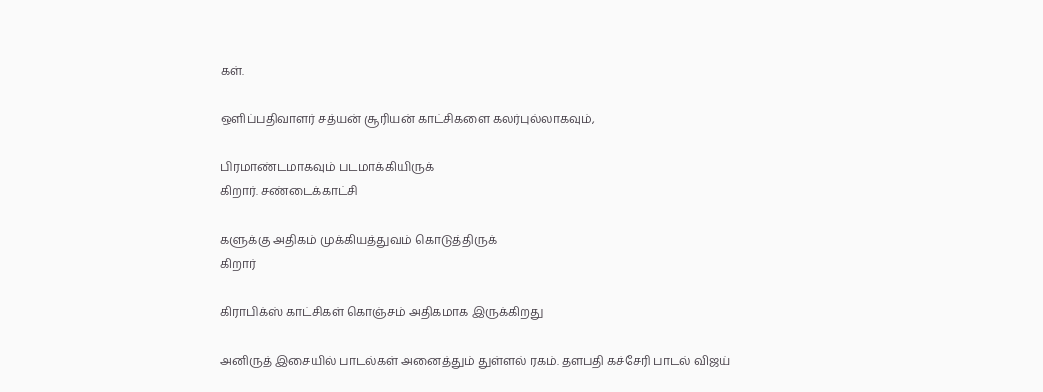கள்.

ஒளிப்பதிவாளர் சத்யன் சூரியன் காட்சிகளை கலர்புல்லாகவும்,

பிரமாண்டமாகவும் படமாக்கியிருக்
கிறார். சண்டைக்காட்சி

களுக்கு அதிகம் முக்கியத்துவம் கொடுத்திருக்
கிறார்

கிராபிக்ஸ் காட்சிகள் கொஞ்சம் அதிகமாக இருக்கிறது

அனிருத் இசையில் பாடல்கள் அனைத்தும் துள்ளல் ரகம். தளபதி கச்சேரி பாடல் விஜய்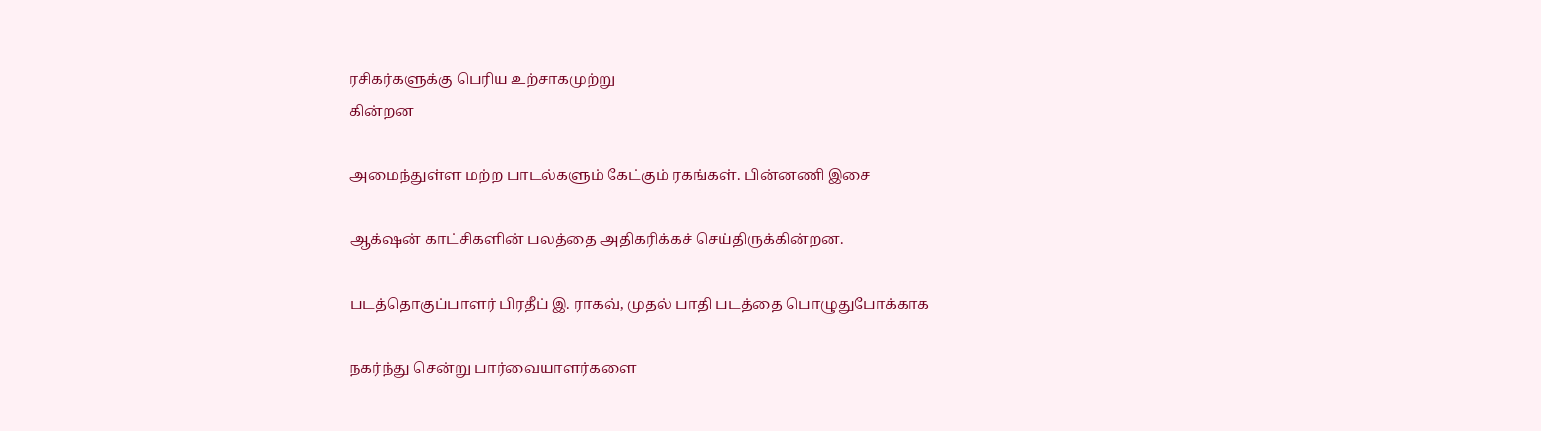ரசிகர்களுக்கு பெரிய உற்சாகமுற்று
கின்றன

அமைந்துள்ள மற்ற பாடல்களும் கேட்கும் ரகங்கள். பின்னணி இசை

ஆக்‌ஷன் காட்சிகளின் பலத்தை அதிகரிக்கச் செய்திருக்கின்றன.

படத்தொகுப்பாளர் பிரதீப் இ. ராகவ், முதல் பாதி படத்தை பொழுதுபோக்காக

நகர்ந்து சென்று பார்வையாளர்களை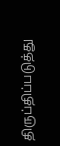திருப்திப்படுத்து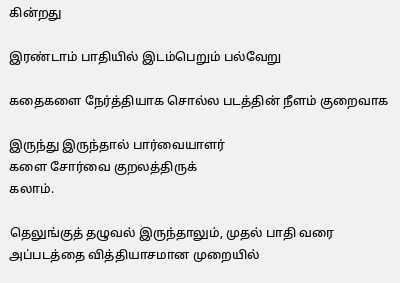கின்றது

இரண்டாம் பாதியில் இடம்பெறும் பல்வேறு

கதைகளை நேர்த்தியாக சொல்ல படத்தின் நீளம் குறைவாக

இருந்து இருந்தால் பார்வையாளர்
களை சோர்வை குறலத்திருக்
கலாம்.

தெலுங்குத் தழுவல் இருந்தாலும், முதல் பாதி வரை அப்படத்தை வித்தியாசமான முறையில்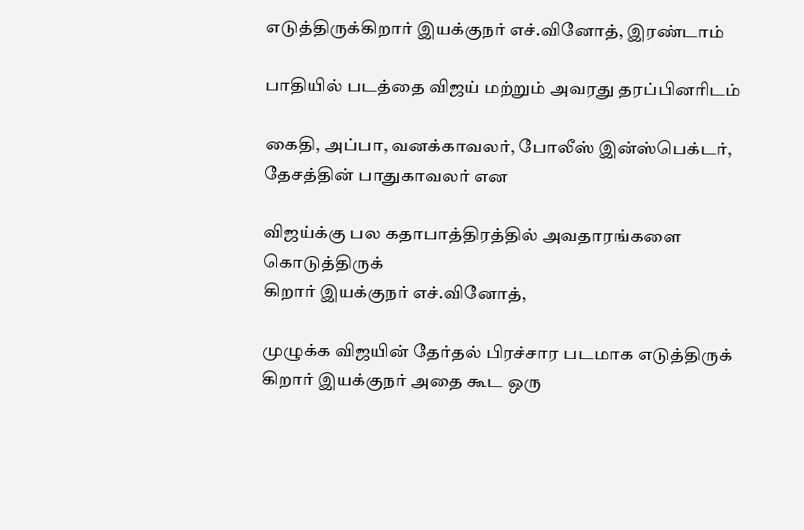எடுத்திருக்கிறார் இயக்குநர் எச்.வினோத், இரண்டாம்

பாதியில் படத்தை விஜய் மற்றும் அவரது தரப்பினரிடம்

கைதி, அப்பா, வனக்காவலர், போலீஸ் இன்ஸ்பெக்டர், தேசத்தின் பாதுகாவலர் என

விஜய்க்கு பல கதாபாத்திரத்தில் அவதாரங்களை கொடுத்திருக்
கிறார் இயக்குநர் எச்.வினோத்,

முழுக்க விஜயின் தேர்தல் பிரச்சார படமாக எடுத்திருக்
கிறார் இயக்குநர் அதை கூட ஒரு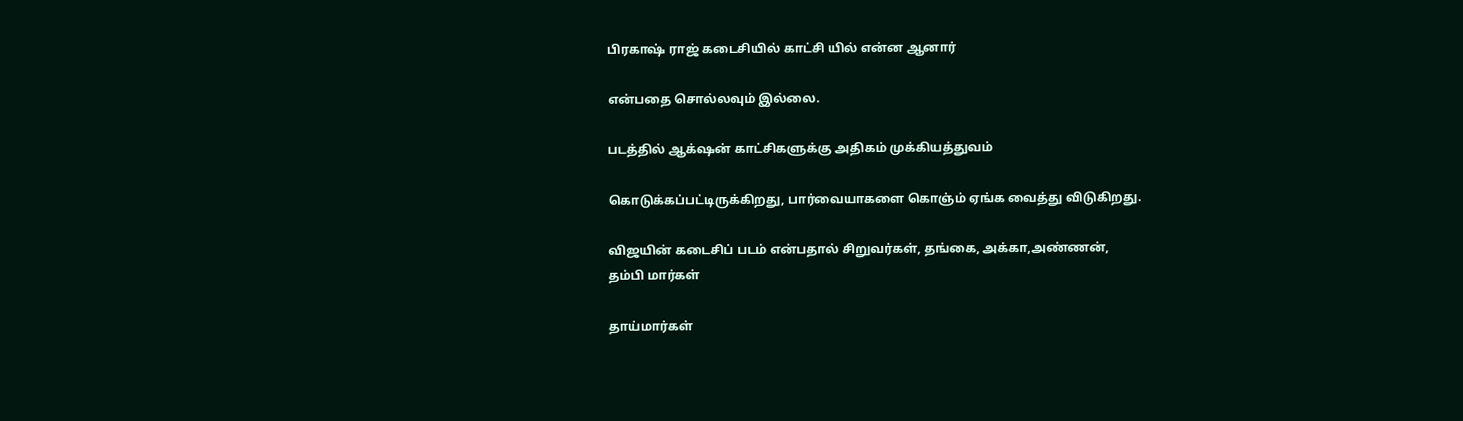பிரகாஷ் ராஜ் கடைசியில் காட்சி யில் என்ன ஆனார்

என்பதை சொல்லவும் இல்லை.

படத்தில் ஆக்‌ஷன் காட்சிகளுக்கு அதிகம் முக்கியத்துவம்

கொடுக்கப்பட்டிருக்கிறது, பார்வையாகளை கொஞ்ம்‌ ஏங்க வைத்து விடுகிறது.

விஜயின் கடைசிப் படம் என்பதால் சிறுவர்கள், தங்கை, அக்கா,அண்ணன்,
தம்பி‌ மார்கள்

தாய்மார்கள்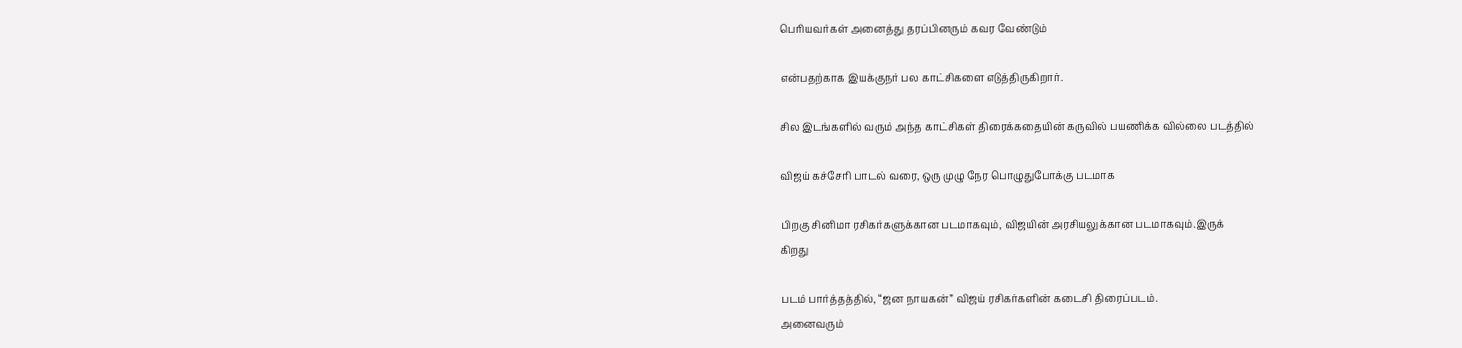பெரியவர்கள் அனைத்து தரப்பினரும் கவர வேண்டும்

என்பதற்காக இயக்குநர் பல காட்சிகளை எடுத்திருகிறார்.

சில இடங்களில் வரும் அந்த காட்சிகள் திரைக்கதையின் கருவில் பயணிக்க வில்லை படத்தில்

விஜய் கச்சேரி பாடல் வரை, ஒரு முழு நேர பொழுதுபோக்கு படமாக

பிறகு சினிமா ரசிகர்களுக்கான படமாகவும், விஜயின் அரசியலுக்கான படமாகவும்.இருக்
கிறது

படம் பார்த்தத்தில், “ஜன நாயகன்” விஜய் ரசிகர்களின் கடைசி ‌திரைப்படம்.
அனைவரும்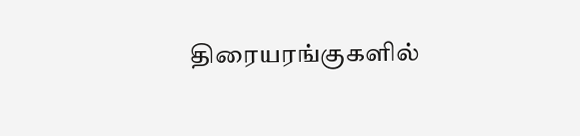திரையரங்குகளில்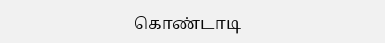கொண்டாடி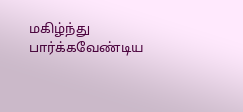மகிழ்ந்து
பார்க்கவேண்டிய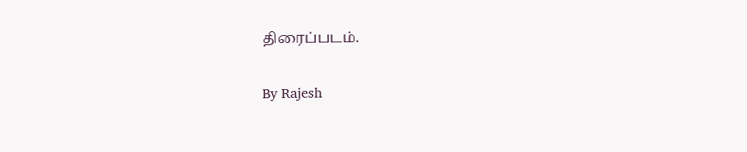திரைப்படம்.

By Rajesh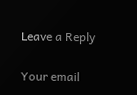Leave a Reply

Your email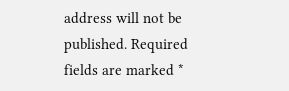address will not be published. Required fields are marked *